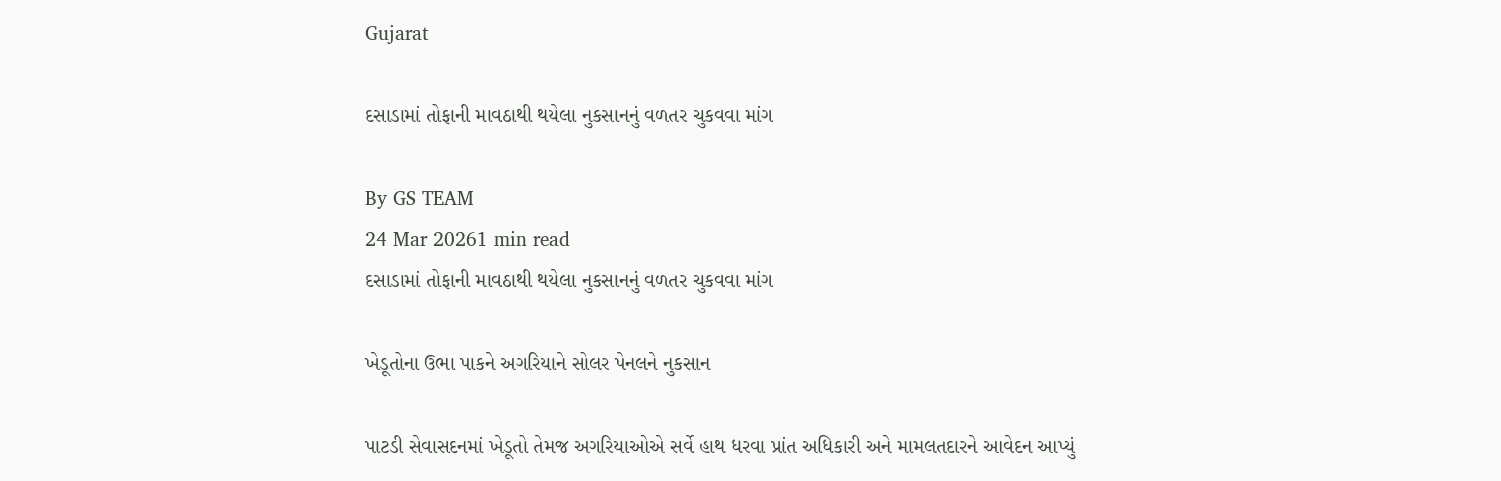Gujarat

દસાડામાં તોફાની માવઠાથી થયેલા નુકસાનનું વળતર ચુકવવા માંગ

By GS TEAM
24 Mar 20261 min read
દસાડામાં તોફાની માવઠાથી થયેલા નુકસાનનું વળતર ચુકવવા માંગ

ખેડૂતોના ઉભા પાકને અગરિયાને સોલર પેનલને નુકસાન

પાટડી સેવાસદનમાં ખેડૂતો તેમજ અગરિયાઓએ સર્વે હાથ ધરવા પ્રાંત અધિકારી અને મામલતદારને આવેદન આપ્યું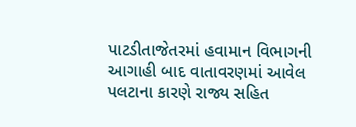પાટડીતાજેતરમાં હવામાન વિભાગની આગાહી બાદ વાતાવરણમાં આવેલ પલટાના કારણે રાજ્ય સહિત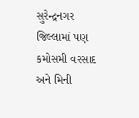સુરેન્દ્રનગર જિલ્લામાં પણ કમોસમી વરસાદ અને મિની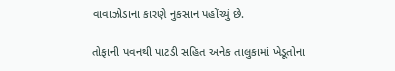વાવાઝોડાના કારણે નુકસાન પહોંચ્યું છે.

તોફાની પવનથી પાટડી સહિત અનેક તાલુકામાં ખેડૂતોના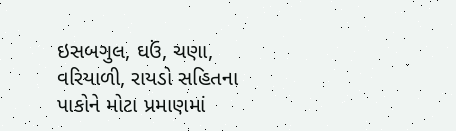ઇસબગુલ, ઘઉં, ચણા, વરિયાળી, રાયડો સહિતના પાકોને મોટા પ્રમાણમાં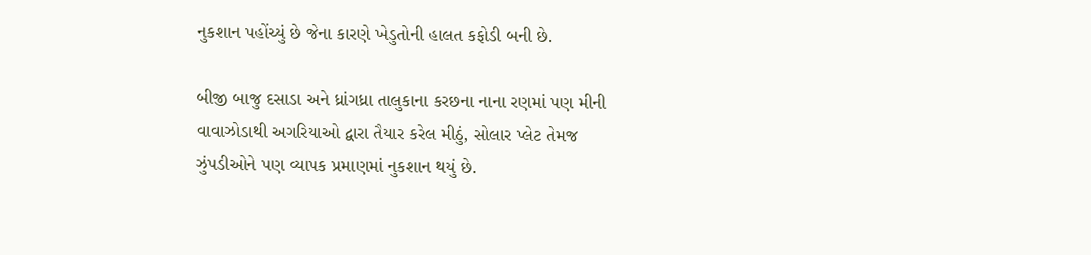નુકશાન પહોંચ્યું છે જેના કારણે ખેડુતોની હાલત કફોડી બની છે.

બીજી બાજુ દસાડા અને ધ્રાંગધ્રા તાલુકાના કરછના નાના રણમાં પણ મીની વાવાઝોડાથી અગરિયાઓ દ્વારા તૈયાર કરેલ મીઠું, સોલાર પ્લેટ તેમજ ઝુંપડીઓને પણ વ્યાપક પ્રમાણમાં નુકશાન થયું છે.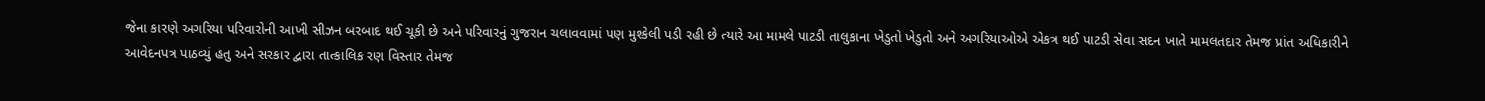જેના કારણે અગરિયા પરિવારોની આખી સીઝન બરબાદ થઈ ચૂકી છે અને પરિવારનું ગુજરાન ચલાવવામાં પણ મુશ્કેલી પડી રહી છે ત્યારે આ મામલે પાટડી તાલુકાના ખેડુતો ખેડુતો અને અગરિયાઓએ એકત્ર થઈ પાટડી સેવા સદન ખાતે મામલતદાર તેમજ પ્રાંત અધિકારીને આવેદનપત્ર પાઠવ્યું હતુ અને સરકાર દ્વારા તાત્કાલિક રણ વિસ્તાર તેમજ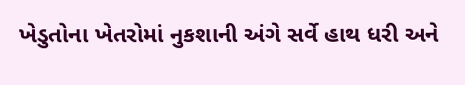ખેડુતોના ખેતરોમાં નુકશાની અંગે સર્વે હાથ ધરી અને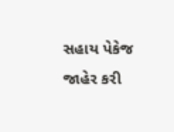સહાય પેકેજ જાહેર કરી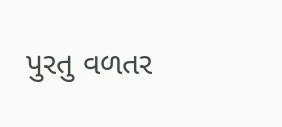પુરતુ વળતર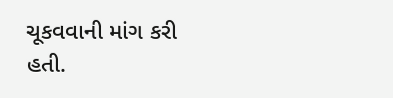ચૂકવવાની માંગ કરી હતી.